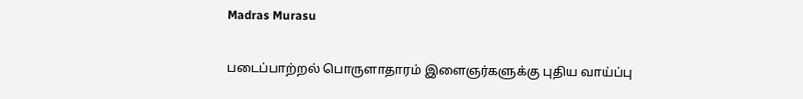Madras Murasu

படைப்பாற்றல் பொருளாதாரம் இளைஞர்களுக்கு புதிய வாய்ப்பு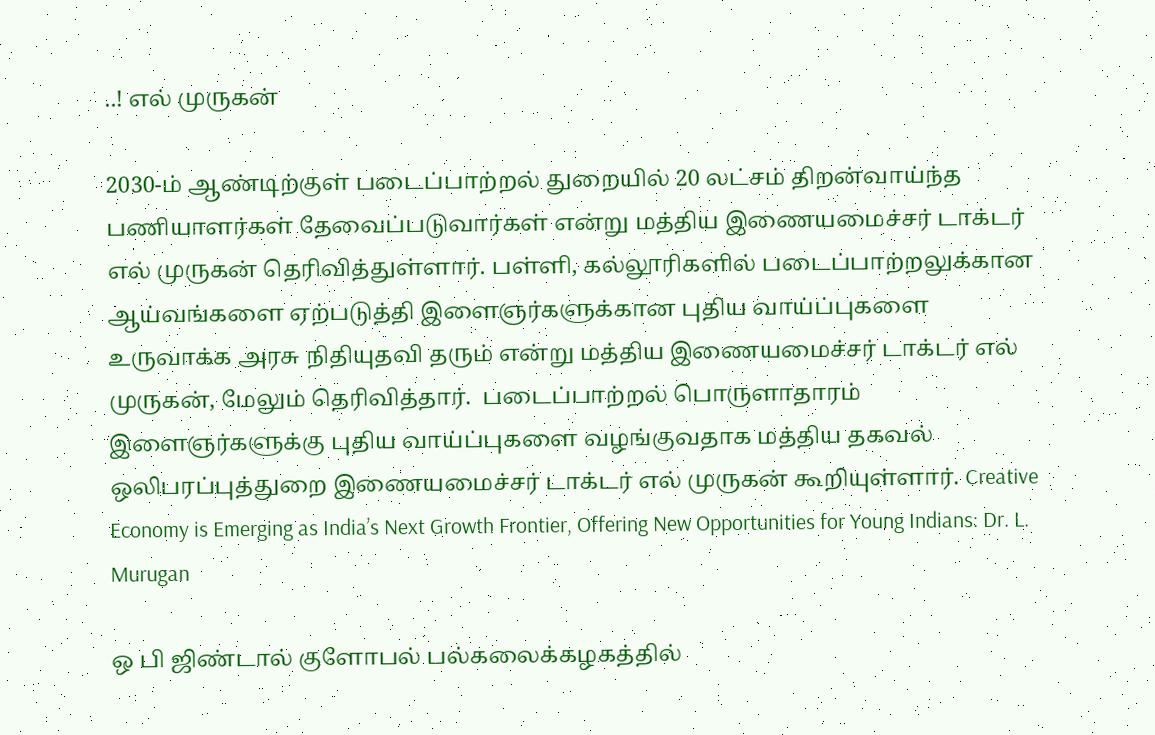..! எல் முருகன்

2030-ம் ஆண்டிற்குள் படைப்பாற்றல் துறையில் 20 லட்சம் திறன்வாய்ந்த பணியாளர்கள் தேவைப்படுவார்கள் என்று மத்திய இணையமைச்சர் டாக்டர் எல் முருகன் தெரிவித்துள்ளார். பள்ளி, கல்லூரிகளில் படைப்பாற்றலுக்கான ஆய்வங்களை ஏற்படுத்தி இளைஞர்களுக்கான புதிய வாய்ப்புகளை உருவாக்க அரசு நிதியுதவி தரும் என்று மத்திய இணையமைச்சர் டாக்டர் எல் முருகன், மேலும் தெரிவித்தார்.  படைப்பாற்றல் பொருளாதாரம் இளைஞர்களுக்கு புதிய வாய்ப்புகளை வழங்குவதாக மத்திய தகவல் ஒலிபரப்புத்துறை இணையமைச்சர் டாக்டர் எல் முருகன் கூறியுள்ளார். Creative Economy is Emerging as India’s Next Growth Frontier, Offering New Opportunities for Young Indians: Dr. L. Murugan

ஒ பி ஜிண்டால் குளோபல் பல்கலைக்கழகத்தில்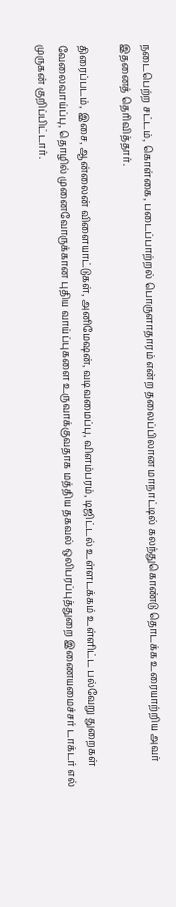நடைபெற்ற சட்டம், கொள்கை, படைப்பாற்றல் பொருளாதாரம் என்ற தலைப்பிலான மாநாட்டில் கலந்துகொண்டு தொடக்க உரையாற்றிய அவர் இதனைத் தெரிவித்தார்.

திரைப்படம், இசை, ஆன்லைன் விளையாட்டுகள், அனிமேஷன், வடிவமைப்பு, விளம்பரம், டிஜிட்டல் உள்ளடக்கம் உள்ளிட்ட பல்வேறு துறைகள் வேலைவாய்ப்பு, தொழில் முனைவோருக்கான புதிய வாய்ப்புகளை உருவாக்குவதாக மத்திய தகவல் ஒலிபரப்புத்துறை இணையமைச்சர் டாக்டர் எல் முருகன் குறிப்பிட்டார்.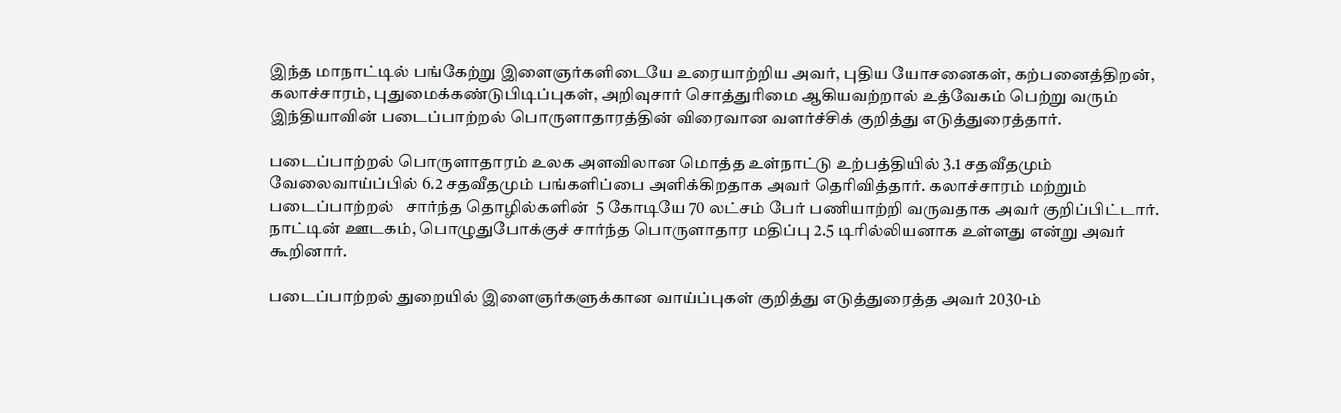இந்த மாநாட்டில் பங்கேற்று இளைஞர்களிடையே உரையாற்றிய அவர், புதிய யோசனைகள், கற்பனைத்திறன், கலாச்சாரம், புதுமைக்கண்டுபிடிப்புகள், அறிவுசார் சொத்துரிமை ஆகியவற்றால் உத்வேகம் பெற்று வரும் இந்தியாவின் படைப்பாற்றல் பொருளாதாரத்தின் விரைவான வளர்ச்சிக் குறித்து எடுத்துரைத்தார்.

படைப்பாற்றல் பொருளாதாரம் உலக அளவிலான மொத்த உள்நாட்டு உற்பத்தியில் 3.1 சதவீதமும் வேலைவாய்ப்பில் 6.2 சதவீதமும் பங்களிப்பை அளிக்கிறதாக அவர் தெரிவித்தார். கலாச்சாரம் மற்றும் படைப்பாற்றல்   சார்ந்த தொழில்களின்  5 கோடியே 70 லட்சம் பேர் பணியாற்றி வருவதாக அவர் குறிப்பிட்டார். நாட்டின் ஊடகம், பொழுதுபோக்குச் சார்ந்த பொருளாதார மதிப்பு 2.5 டிரில்லியனாக உள்ளது என்று அவர் கூறினார்.

படைப்பாற்றல் துறையில் இளைஞர்களுக்கான வாய்ப்புகள் குறித்து எடுத்துரைத்த அவர் 2030-ம்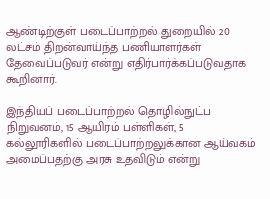ஆண்டிற்குள் படைப்பாற்றல் துறையில் 20 லட்சம் திறன்வாய்ந்த பணியாளர்கள் தேவைப்படுவர் என்று எதிர்பார்க்கப்படுவதாக கூறினார்.

இந்தியப் படைப்பாற்றல் தொழில்நுட்ப நிறுவனம், 15 ஆயிரம் பள்ளிகள், 5 கல்லூரிகளில் படைப்பாற்றலுக்கான ஆய்வகம் அமைப்பதற்கு அரசு உதவிடும் என்று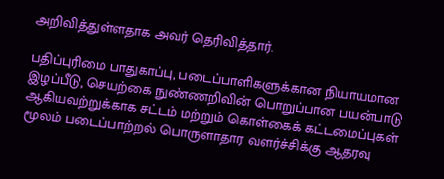அறிவித்துள்ளதாக அவர் தெரிவித்தார்.

பதிப்புரிமை பாதுகாப்பு, படைப்பாளிகளுக்கான நியாயமான இழப்பீடு, செயற்கை நுண்ணறிவின் பொறுப்பான பயன்பாடு ஆகியவற்றுக்காக சட்டம் மற்றும் கொள்கைக் கட்டமைப்புகள் மூலம் படைப்பாற்றல் பொருளாதார வளர்ச்சிக்கு ஆதரவு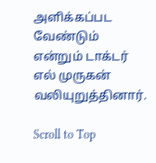அளிக்கப்பட வேண்டும் என்றும் டாக்டர் எல் முருகன் வலியுறுத்தினார்.

Scroll to Top